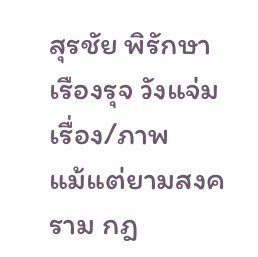สุรชัย พิรักษา
เรืองรุจ วังแจ่ม
เรื่อง/ภาพ
แม้แต่ยามสงคราม กฎ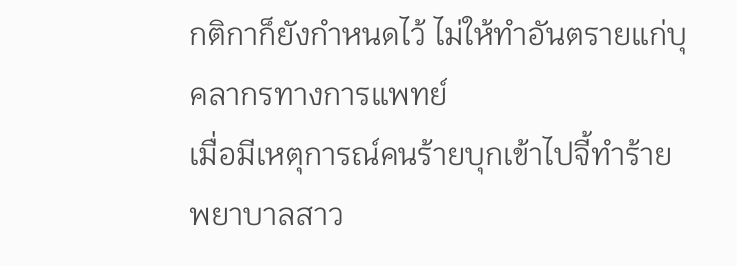กติกาก็ยังกำหนดไว้ ไม่ให้ทำอันตรายแก่บุคลากรทางการแพทย์
เมื่อมีเหตุการณ์คนร้ายบุกเข้าไปจี้ทำร้ายพยาบาลสาว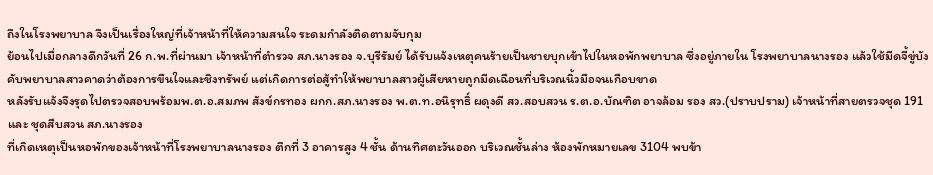ถึงในโรงพยาบาล จึงเป็นเรื่องใหญ่ที่เจ้าหน้าที่ให้ความสนใจ ระดมกำลังติดตามจับกุม
ย้อนไปเมื่อกลางดึกวันที่ 26 ก.พ.ที่ผ่านมา เจ้าหน้าที่ตำรวจ สภ.นางรอง จ.บุรีรัมย์ ได้รับแจ้งเหตุคนร้ายเป็นชายบุกเข้าไปในหอพักพยาบาล ซึ่งอยู่ภายใน โรงพยาบาลนางรอง แล้วใช้มีดจี้ขู่บังคับพยาบาลสาวคาดว่าต้องการขืนใจและชิงทรัพย์ แต่เกิดการต่อสู้ทำให้พยาบาลสาวผู้เสียหายถูกมีดเฉือนที่บริเวณนิ้วมือจนเกือบขาด
หลังรับแจ้งจึงรุดไปตรวจสอบพร้อมพ.ต.อ.สมภพ สังข์กรทอง ผกก.สภ.นางรอง พ.ต.ท.อนิรุทธิ์ ผดุงดี สว.สอบสวน ร.ต.อ.บัณฑิต อาจล้อม รอง สว.(ปราบปราม) เจ้าหน้าที่สายตรวจชุด 191 และ ชุดสืบสวน สภ.นางรอง
ที่เกิดเหตุเป็นหอพักของเจ้าหน้าที่โรงพยาบาลนางรอง ตึกที่ 3 อาคารสูง 4 ชั้น ด้านทิศตะวันออก บริเวณชั้นล่าง ห้องพักหมายเลข 3104 พบข้า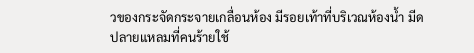วของกระจัดกระจายเกลื่อนห้อง มีรอยเท้าที่บริเวณห้องน้ำ มีดปลายแหลมที่คนร้ายใช้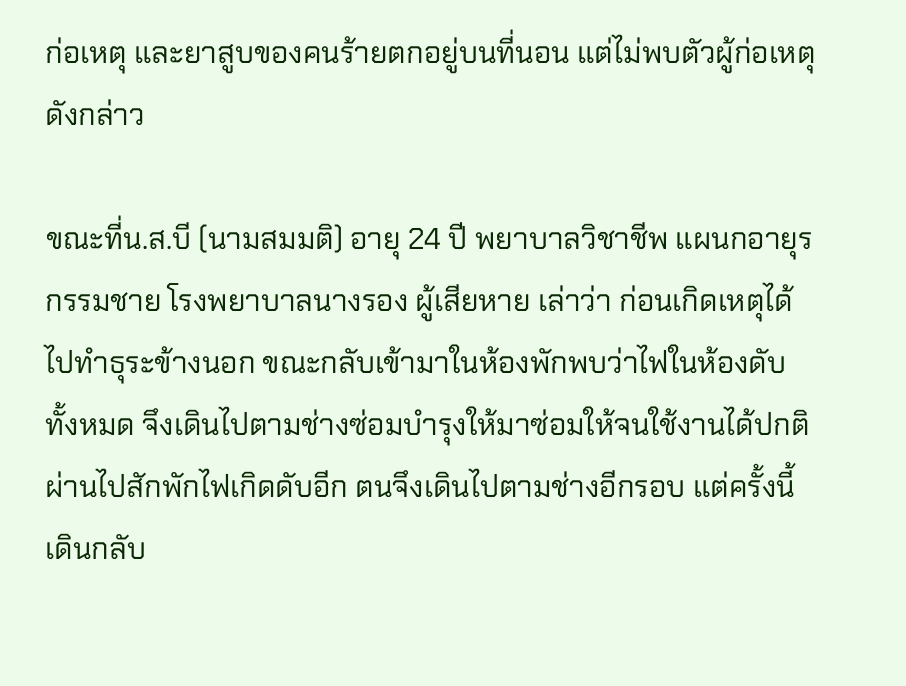ก่อเหตุ และยาสูบของคนร้ายตกอยู่บนที่นอน แต่ไม่พบตัวผู้ก่อเหตุดังกล่าว

ขณะที่น.ส.บี (นามสมมติ) อายุ 24 ปี พยาบาลวิชาชีพ แผนกอายุรกรรมชาย โรงพยาบาลนางรอง ผู้เสียหาย เล่าว่า ก่อนเกิดเหตุได้ไปทำธุระข้างนอก ขณะกลับเข้ามาในห้องพักพบว่าไฟในห้องดับทั้งหมด จึงเดินไปตามช่างซ่อมบำรุงให้มาซ่อมให้จนใช้งานได้ปกติ
ผ่านไปสักพักไฟเกิดดับอีก ตนจึงเดินไปตามช่างอีกรอบ แต่ครั้งนี้เดินกลับ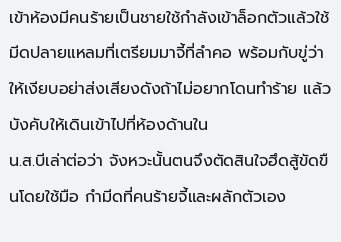เข้าห้องมีคนร้ายเป็นชายใช้กำลังเข้าล็อกตัวแล้วใช้มีดปลายแหลมที่เตรียมมาจี้ที่ลำคอ พร้อมกับขู่ว่าให้เงียบอย่าส่งเสียงดังถ้าไม่อยากโดนทำร้าย แล้วบังคับให้เดินเข้าไปที่ห้องด้านใน
น.ส.บีเล่าต่อว่า จังหวะนั้นตนจึงตัดสินใจฮึดสู้ขัดขืนโดยใช้มือ กำมีดที่คนร้ายจี้และผลักตัวเอง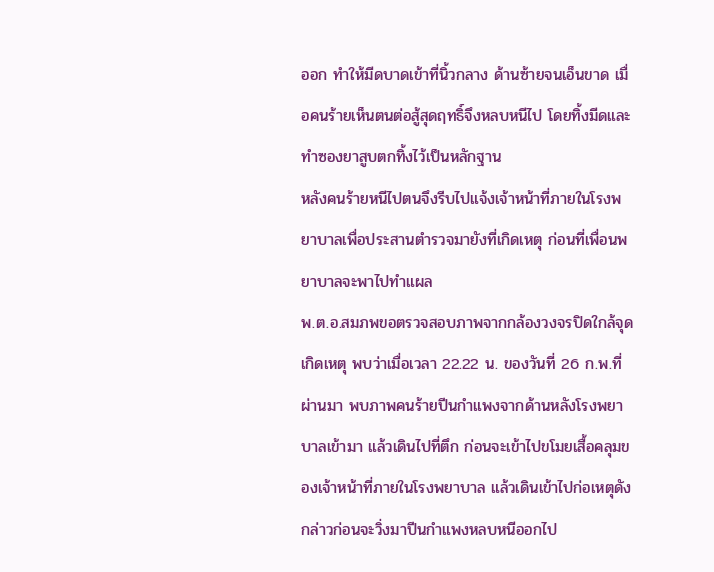ออก ทำให้มีดบาดเข้าที่นิ้วกลาง ด้านซ้ายจนเอ็นขาด เมื่อคนร้ายเห็นตนต่อสู้สุดฤทธิ์จึงหลบหนีไป โดยทิ้งมีดและทำซองยาสูบตกทิ้งไว้เป็นหลักฐาน
หลังคนร้ายหนีไปตนจึงรีบไปแจ้งเจ้าหน้าที่ภายในโรงพยาบาลเพื่อประสานตำรวจมายังที่เกิดเหตุ ก่อนที่เพื่อนพยาบาลจะพาไปทำแผล
พ.ต.อ.สมภพขอตรวจสอบภาพจากกล้องวงจรปิดใกล้จุดเกิดเหตุ พบว่าเมื่อเวลา 22.22 น. ของวันที่ 26 ก.พ.ที่ผ่านมา พบภาพคนร้ายปีนกำแพงจากด้านหลังโรงพยาบาลเข้ามา แล้วเดินไปที่ตึก ก่อนจะเข้าไปขโมยเสื้อคลุมของเจ้าหน้าที่ภายในโรงพยาบาล แล้วเดินเข้าไปก่อเหตุดังกล่าวก่อนจะวิ่งมาปีนกำแพงหลบหนีออกไป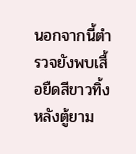นอกจากนี้ตำรวจยังพบเสื้อยืดสีขาวทิ้งหลังตู้ยาม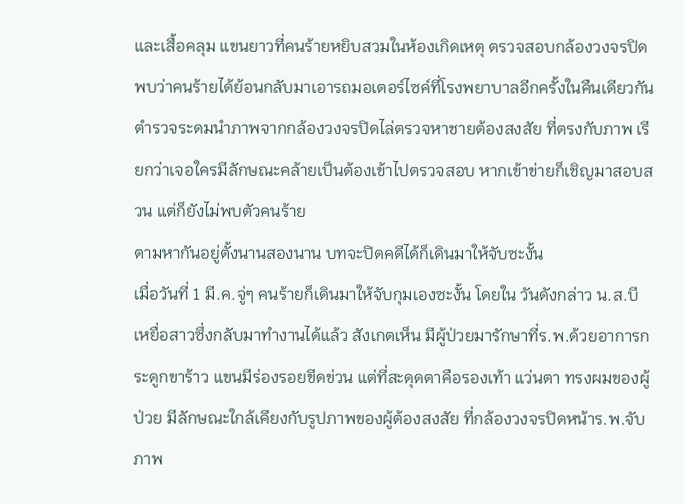และเสื้อคลุม แขนยาวที่คนร้ายหยิบสวมในห้องเกิดเหตุ ตรวจสอบกล้องวงจรปิดพบว่าคนร้ายได้ย้อนกลับมาเอารถมอเตอร์ไซค์ที่โรงพยาบาลอีกครั้งในคืนเดียวกัน
ตำรวจระดมนำภาพจากกล้องวงจรปิดไล่ตรวจหาชายต้องสงสัย ที่ตรงกับภาพ เรียกว่าเจอใครมีลักษณะคล้ายเป็นต้องเข้าไปตรวจสอบ หากเข้าข่ายก็เชิญมาสอบสวน แต่ก็ยังไม่พบตัวคนร้าย
ตามหากันอยู่ตั้งนานสองนาน บทจะปิดคดีได้ก็เดินมาให้จับซะงั้น
เมื่อวันที่ 1 มี.ค.จู่ๆ คนร้ายก็เดินมาให้จับกุมเองซะงั้น โดยใน วันดังกล่าว น.ส.บี เหยื่อสาวซึ่งกลับมาทำงานได้แล้ว สังเกตเห็น มีผู้ป่วยมารักษาที่ร.พ.ด้วยอาการกระดูกขาร้าว แขนมีร่องรอยขีดข่วน แต่ที่สะดุดตาคือรองเท้า แว่นตา ทรงผมของผู้ป่วย มีลักษณะใกล้เคียงกับรูปภาพของผู้ต้องสงสัย ที่กล้องวงจรปิดหน้าร.พ.จับภาพ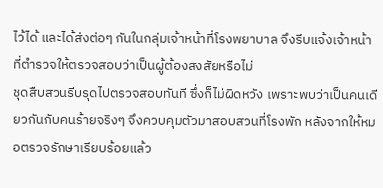ไว้ได้ และได้ส่งต่อๆ กันในกลุ่มเจ้าหน้าที่โรงพยาบาล จึงรีบแจ้งเจ้าหน้าที่ตำรวจให้ตรวจสอบว่าเป็นผู้ต้องสงสัยหรือไม่
ชุดสืบสวนรีบรุดไปตรวจสอบทันที ซึ่งก็ไม่ผิดหวัง เพราะพบว่าเป็นคนเดียวกันกับคนร้ายจริงๆ จึงควบคุมตัวมาสอบสวนที่โรงพัก หลังจากให้หมอตรวจรักษาเรียบร้อยแล้ว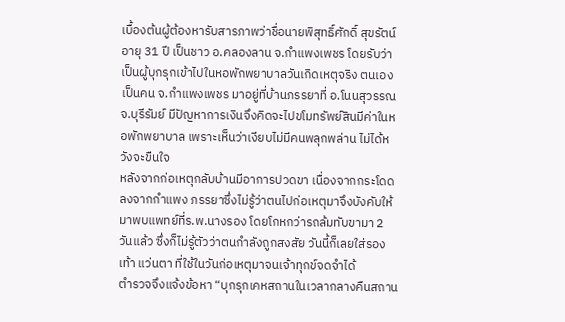เบื้องต้นผู้ต้องหารับสารภาพว่าชื่อนายพิสุทธิ์ศักดิ์ สุขรัตน์ อายุ 31 ปี เป็นชาว อ.คลองลาน จ.กำแพงเพชร โดยรับว่าเป็นผู้บุกรุกเข้าไปในหอพักพยาบาลวันเกิดเหตุจริง ตนเองเป็นคน จ.กำแพงเพชร มาอยู่ที่บ้านภรรยาที่ อ.โนนสุวรรณ จ.บุรีรัมย์ มีปัญหาการเงินจึงคิดจะไปขโมทรัพย์สินมีค่าในหอพักพยาบาล เพราะเห็นว่าเงียบไม่มีคนพลุกพล่าน ไม่ได้หวังจะขืนใจ
หลังจากก่อเหตุกลับบ้านมีอาการปวดขา เนื่องจากกระโดดลงจากกำแพง ภรรยาซึ่งไม่รู้ว่าตนไปก่อเหตุมาจึงบังคับให้มาพบแพทย์ที่ร.พ.นางรอง โดยโกหกว่ารถล้มทับขามา 2 วันแล้ว ซึ่งก็ไม่รู้ตัวว่าตนกำลังถูกสงสัย วันนี้ก็เลยใส่รองเท้า แว่นตา ที่ใช้ในวันก่อเหตุมาจนเจ้าทุกข์จดจำได้
ตำรวจจึงแจ้งข้อหา “บุกรุกเคหสถานในเวลากลางคืนสถาน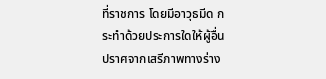ที่ราชการ โดยมีอาวุธมีด กระทำด้วยประการใดให้ผู้อื่นปราศจากเสรีภาพทางร่าง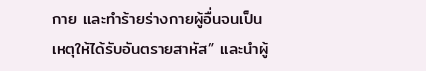กาย และทำร้ายร่างกายผู้อื่นจนเป็นเหตุให้ได้รับอันตรายสาหัส” และนำผู้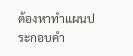ต้องหาทำแผนประกอบคำ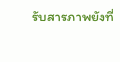รับสารภาพยังที่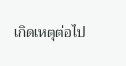เกิดเหตุต่อไป